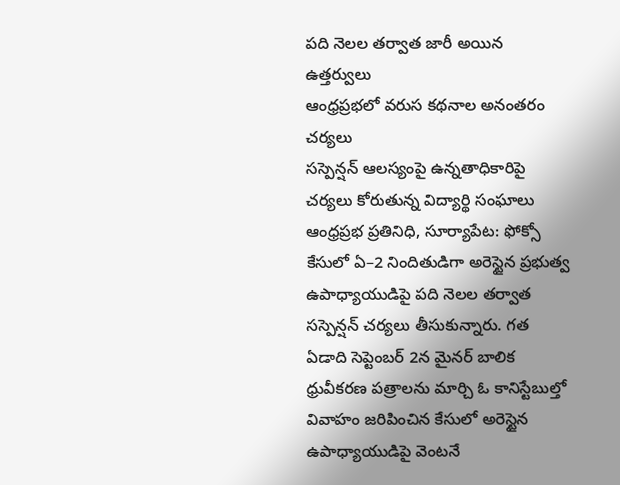పది నెలల తర్వాత జారీ అయిన ఉత్తర్వులు
ఆంధ్రప్రభలో వరుస కథనాల అనంతరం చర్యలు
సస్పెన్షన్ ఆలస్యంపై ఉన్నతాధికారిపై చర్యలు కోరుతున్న విద్యార్థి సంఘాలు
ఆంధ్రప్రభ ప్రతినిధి, సూర్యాపేట: ఫోక్సో కేసులో ఏ–2 నిందితుడిగా అరెస్టైన ప్రభుత్వ ఉపాధ్యాయుడిపై పది నెలల తర్వాత సస్పెన్షన్ చర్యలు తీసుకున్నారు. గత ఏడాది సెప్టెంబర్ 2న మైనర్ బాలిక ధ్రువీకరణ పత్రాలను మార్చి ఓ కానిస్టేబుల్తో వివాహం జరిపించిన కేసులో అరెస్టైన ఉపాధ్యాయుడిపై వెంటనే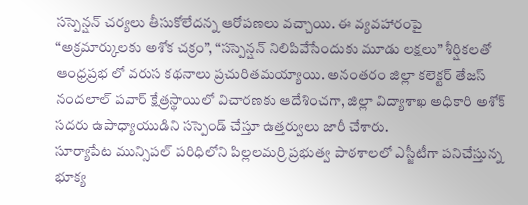సస్పెన్షన్ చర్యలు తీసుకోలేదన్న ఆరోపణలు వచ్చాయి. ఈ వ్యవహారంపై “అక్రమార్కులకు అశోక చక్రం”, “సస్పెన్షన్ నిలిపివేసేందుకు మూడు లక్షలు” శీర్షికలతో ఆంధ్రప్రభ లో వరుస కథనాలు ప్రచురితమయ్యాయి. అనంతరం జిల్లా కలెక్టర్ తేజస్ నందలాల్ పవార్ క్షేత్రస్థాయిలో విచారణకు ఆదేశించగా, జిల్లా విద్యాశాఖ అధికారి అశోక్ సదరు ఉపాధ్యాయుడిని సస్పెండ్ చేస్తూ ఉత్తర్వులు జారీ చేశారు.
సూర్యాపేట మున్సిపల్ పరిధిలోని పిల్లలమర్రి ప్రభుత్వ పాఠశాలలో ఎస్జీటీగా పనిచేస్తున్న భూక్య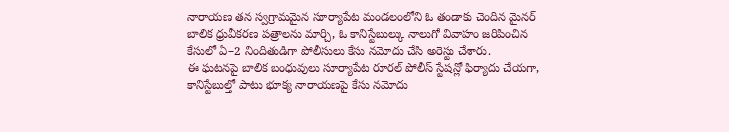నారాయణ తన స్వగ్రామమైన సూర్యాపేట మండలంలోని ఓ తండాకు చెందిన మైనర్ బాలిక ధ్రువీకరణ పత్రాలను మార్చి, ఓ కానిస్టేబుల్కు నాలుగో వివాహం జరిపించిన కేసులో ఏ–2 నిందితుడిగా పోలీసులు కేసు నమోదు చేసి అరెస్టు చేశారు.
ఈ ఘటనపై బాలిక బంధువులు సూర్యాపేట రూరల్ పోలీస్ స్టేషన్లో ఫిర్యాదు చేయగా, కానిస్టేబుల్తో పాటు భూక్య నారాయణపై కేసు నమోదు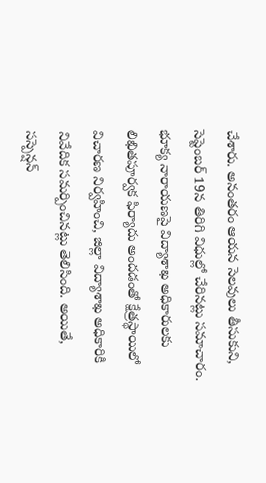చేశారు. అనంతరం ఆయన సెలవులు తీసుకుని, సెప్టెంబర్ 19న తిరిగి విధుల్లో చేరినట్లు సమాచారం.
భూక్య నారాయణపై విద్యాశాఖ అధికారులకు లిఖితపూర్వక ఫిర్యాదు అందడంతో క్షేత్రస్థాయిలో విచారణ నిర్వహించి, జిల్లా విద్యాశాఖ అధికారికి నివేదిక సమర్పించినట్లు తెలిసింది. అయితే, సస్పెన్షన్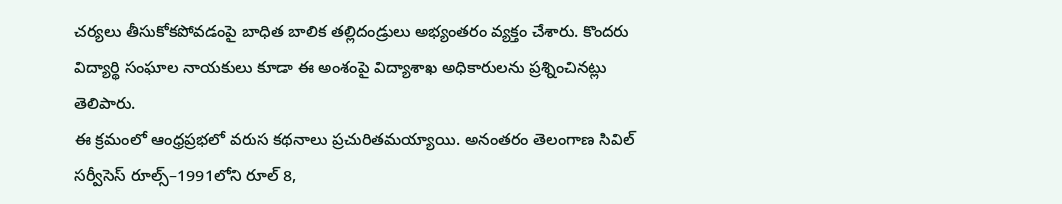చర్యలు తీసుకోకపోవడంపై బాధిత బాలిక తల్లిదండ్రులు అభ్యంతరం వ్యక్తం చేశారు. కొందరు విద్యార్థి సంఘాల నాయకులు కూడా ఈ అంశంపై విద్యాశాఖ అధికారులను ప్రశ్నించినట్లు తెలిపారు.
ఈ క్రమంలో ఆంధ్రప్రభలో వరుస కథనాలు ప్రచురితమయ్యాయి. అనంతరం తెలంగాణ సివిల్ సర్వీసెస్ రూల్స్–1991లోని రూల్ 8,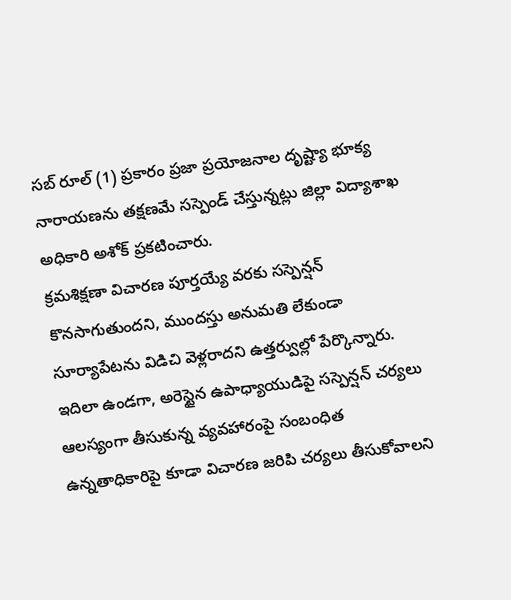సబ్ రూల్ (1) ప్రకారం ప్రజా ప్రయోజనాల దృష్ట్యా భూక్య నారాయణను తక్షణమే సస్పెండ్ చేస్తున్నట్లు జిల్లా విద్యాశాఖ అధికారి అశోక్ ప్రకటించారు.
క్రమశిక్షణా విచారణ పూర్తయ్యే వరకు సస్పెన్షన్ కొనసాగుతుందని, ముందస్తు అనుమతి లేకుండా సూర్యాపేటను విడిచి వెళ్లరాదని ఉత్తర్వుల్లో పేర్కొన్నారు.
ఇదిలా ఉండగా, అరెస్టైన ఉపాధ్యాయుడిపై సస్పెన్షన్ చర్యలు ఆలస్యంగా తీసుకున్న వ్యవహారంపై సంబంధిత ఉన్నతాధికారిపై కూడా విచారణ జరిపి చర్యలు తీసుకోవాలని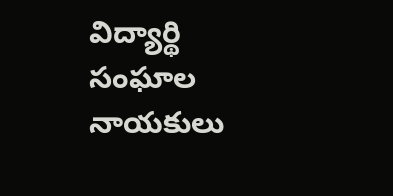విద్యార్థి సంఘాల నాయకులు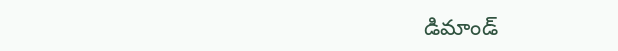డిమాండ్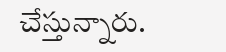చేస్తున్నారు.